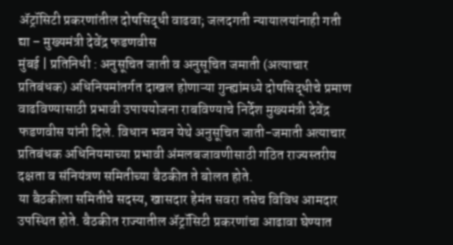ॲट्रॉसिटी प्रकरणांतील दोषसिद्धी वाढवा; जलदगती न्यायालयांनाही गती द्या – मुख्यमंत्री देवेंद्र फडणवीस
मुंबई | प्रतिनिधी : अनुसूचित जाती व अनुसूचित जमाती (अत्याचार प्रतिबंधक) अधिनियमांतर्गत दाखल होणाऱ्या गुन्ह्यांमध्ये दोषसिद्धीचे प्रमाण वाढविण्यासाठी प्रभावी उपाययोजना राबविण्याचे निर्देश मुख्यमंत्री देवेंद्र फडणवीस यांनी दिले. विधान भवन येथे अनुसूचित जाती-जमाती अत्याचार प्रतिबंधक अधिनियमाच्या प्रभावी अंमलबजावणीसाठी गठित राज्यस्तरीय दक्षता व संनियंत्रण समितीच्या बैठकीत ते बोलत होते.
या बैठकीला समितीचे सदस्य, खासदार हेमंत सवरा तसेच विविध आमदार उपस्थित होते. बैठकीत राज्यातील ॲट्रॉसिटी प्रकरणांचा आढावा घेण्यात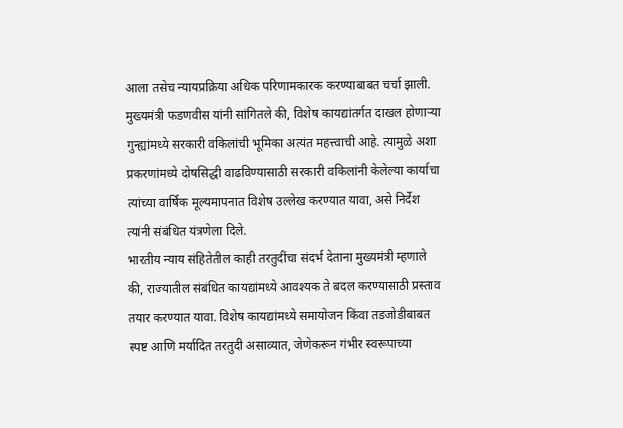आला तसेच न्यायप्रक्रिया अधिक परिणामकारक करण्याबाबत चर्चा झाली.
मुख्यमंत्री फडणवीस यांनी सांगितले की, विशेष कायद्यांतर्गत दाखल होणाऱ्या गुन्ह्यांमध्ये सरकारी वकिलांची भूमिका अत्यंत महत्त्वाची आहे. त्यामुळे अशा प्रकरणांमध्ये दोषसिद्धी वाढविण्यासाठी सरकारी वकिलांनी केलेल्या कार्याचा त्यांच्या वार्षिक मूल्यमापनात विशेष उल्लेख करण्यात यावा, असे निर्देश त्यांनी संबंधित यंत्रणेला दिले.
भारतीय न्याय संहितेतील काही तरतुदींचा संदर्भ देताना मुख्यमंत्री म्हणाले की, राज्यातील संबंधित कायद्यांमध्ये आवश्यक ते बदल करण्यासाठी प्रस्ताव तयार करण्यात यावा. विशेष कायद्यांमध्ये समायोजन किंवा तडजोडीबाबत स्पष्ट आणि मर्यादित तरतुदी असाव्यात, जेणेकरून गंभीर स्वरूपाच्या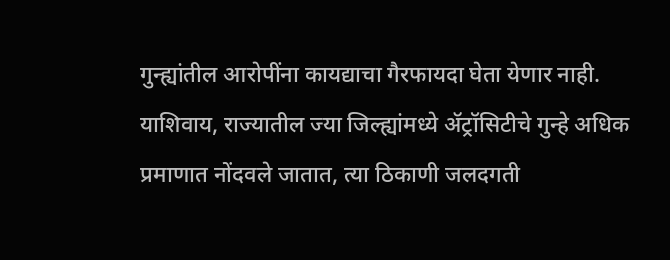गुन्ह्यांतील आरोपींना कायद्याचा गैरफायदा घेता येणार नाही.
याशिवाय, राज्यातील ज्या जिल्ह्यांमध्ये ॲट्रॉसिटीचे गुन्हे अधिक प्रमाणात नोंदवले जातात, त्या ठिकाणी जलदगती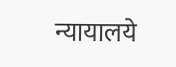न्यायालये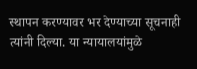स्थापन करण्यावर भर देण्याच्या सूचनाही त्यांनी दिल्या. या न्यायालयांमुळे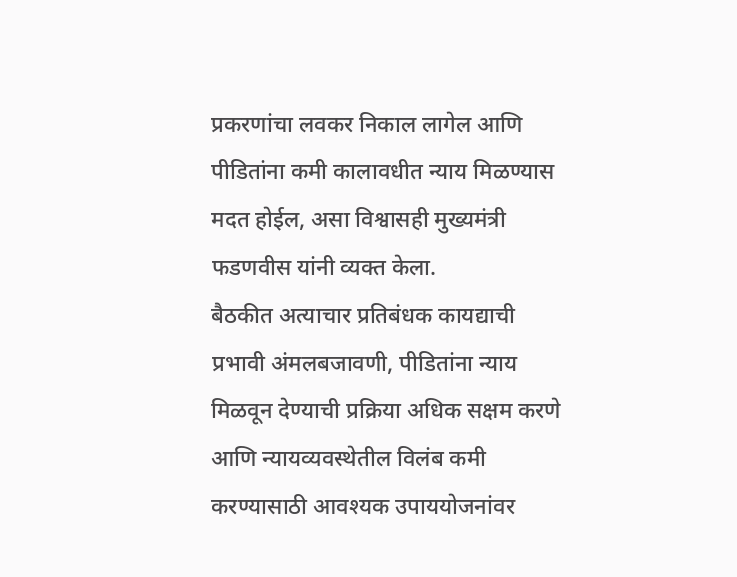प्रकरणांचा लवकर निकाल लागेल आणि पीडितांना कमी कालावधीत न्याय मिळण्यास मदत होईल, असा विश्वासही मुख्यमंत्री फडणवीस यांनी व्यक्त केला.
बैठकीत अत्याचार प्रतिबंधक कायद्याची प्रभावी अंमलबजावणी, पीडितांना न्याय मिळवून देण्याची प्रक्रिया अधिक सक्षम करणे आणि न्यायव्यवस्थेतील विलंब कमी करण्यासाठी आवश्यक उपाययोजनांवर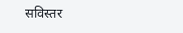सविस्तर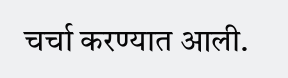चर्चा करण्यात आली.